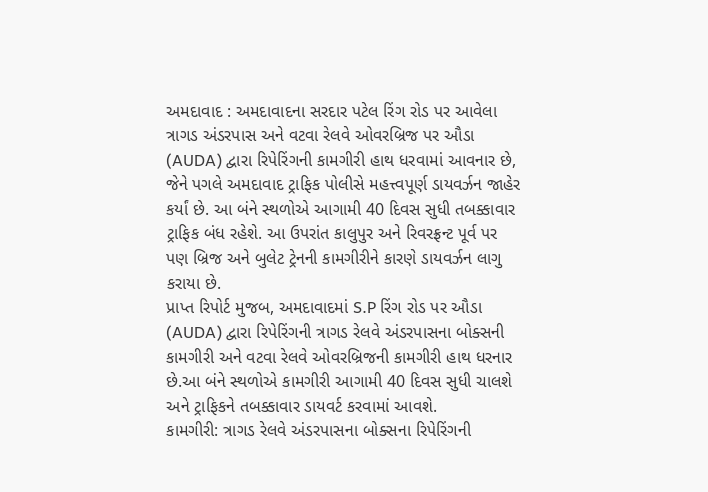અમદાવાદ : અમદાવાદના સરદાર પટેલ રિંગ રોડ પર આવેલા ત્રાગડ અંડરપાસ અને વટવા રેલવે ઓવરબ્રિજ પર ઔડા (AUDA) દ્વારા રિપેરિંગની કામગીરી હાથ ધરવામાં આવનાર છે, જેને પગલે અમદાવાદ ટ્રાફિક પોલીસે મહત્ત્વપૂર્ણ ડાયવર્ઝન જાહેર કર્યાં છે. આ બંને સ્થળોએ આગામી 40 દિવસ સુધી તબક્કાવાર ટ્રાફિક બંધ રહેશે. આ ઉપરાંત કાલુપુર અને રિવરફ્રન્ટ પૂર્વ પર પણ બ્રિજ અને બુલેટ ટ્રેનની કામગીરીને કારણે ડાયવર્ઝન લાગુ કરાયા છે.
પ્રાપ્ત રિપોર્ટ મુજબ, અમદાવાદમાં S.P રિંગ રોડ પર ઔડા (AUDA) દ્વારા રિપેરિંગની ત્રાગડ રેલવે અંડરપાસના બોક્સની કામગીરી અને વટવા રેલવે ઓવરબ્રિજની કામગીરી હાથ ધરનાર છે.આ બંને સ્થળોએ કામગીરી આગામી 40 દિવસ સુધી ચાલશે અને ટ્રાફિકને તબક્કાવાર ડાયવર્ટ કરવામાં આવશે.
કામગીરી: ત્રાગડ રેલવે અંડરપાસના બોક્સના રિપેરિંગની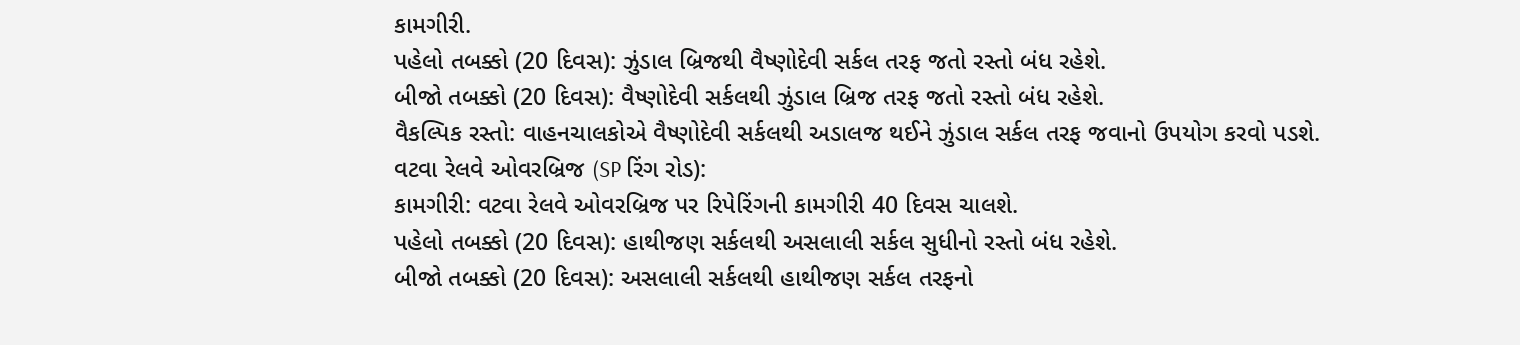કામગીરી.
પહેલો તબક્કો (20 દિવસ): ઝુંડાલ બ્રિજથી વૈષ્ણોદેવી સર્કલ તરફ જતો રસ્તો બંધ રહેશે.
બીજો તબક્કો (20 દિવસ): વૈષ્ણોદેવી સર્કલથી ઝુંડાલ બ્રિજ તરફ જતો રસ્તો બંધ રહેશે.
વૈકલ્પિક રસ્તો: વાહનચાલકોએ વૈષ્ણોદેવી સર્કલથી અડાલજ થઈને ઝુંડાલ સર્કલ તરફ જવાનો ઉપયોગ કરવો પડશે.
વટવા રેલવે ઓવરબ્રિજ (SP રિંગ રોડ):
કામગીરી: વટવા રેલવે ઓવરબ્રિજ પર રિપેરિંગની કામગીરી 40 દિવસ ચાલશે.
પહેલો તબક્કો (20 દિવસ): હાથીજણ સર્કલથી અસલાલી સર્કલ સુધીનો રસ્તો બંધ રહેશે.
બીજો તબક્કો (20 દિવસ): અસલાલી સર્કલથી હાથીજણ સર્કલ તરફનો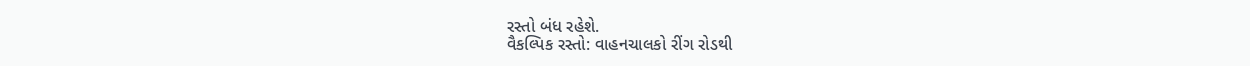રસ્તો બંધ રહેશે.
વૈકલ્પિક રસ્તો: વાહનચાલકો રીંગ રોડથી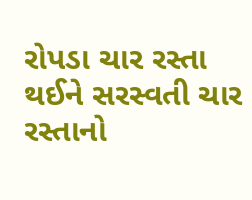રોપડા ચાર રસ્તા થઈને સરસ્વતી ચાર રસ્તાનો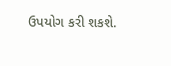ઉપયોગ કરી શકશે.